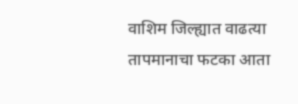वाशिम जिल्ह्यात वाढत्या तापमानाचा फटका आता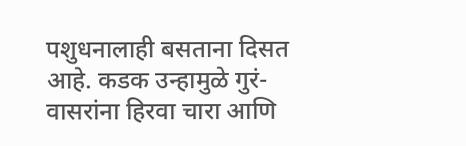पशुधनालाही बसताना दिसत आहे. कडक उन्हामुळे गुरं-वासरांना हिरवा चारा आणि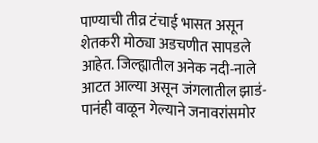पाण्याची तीव्र टंचाई भासत असून शेतकरी मोठ्या अडचणीत सापडले आहेत. जिल्ह्यातील अनेक नदी-नाले आटत आल्या असून जंगलातील झाडं-पानंही वाळून गेल्याने जनावरांसमोर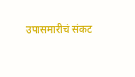उपासमारीचं संकट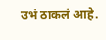उभं ठाकलं आहे.